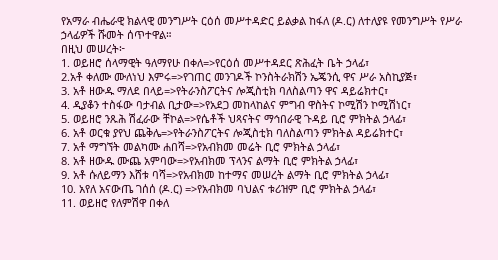የአማራ ብሔራዊ ክልላዊ መንግሥት ርዕሰ መሥተዳድር ይልቃል ከፋለ (ዶ.ር) ለተለያዩ የመንግሥት የሥራ ኃላፊዎች ሹመት ሰጥተዋል።
በዚህ መሠረት፦
1. ወይዘሮ ሰላማዊት ዓለማየሁ በቀለ=>የርዕሰ መሥተዳደር ጽሕፈት ቤት ኃላፊ፣
2.አቶ ቀለሙ ሙለነህ እምሩ=>የገጠር መንገዶች ኮንስትራክሽን ኤጄንሲ ዋና ሥራ አስኪያጅ፣
3. አቶ ዘውዱ ማለደ በላይ=>የትራንስፖርትና ሎጂስቲክ ባለስልጣን ዋና ዳይሬክተር፣
4. ዲያቆን ተስፋው ባታብል ቢታው=>የአደጋ መከላከልና ምግብ ዋስትና ኮሚሽን ኮሚሽነር፣
5. ወይዘሮ ንጹሕ ሽፈራው ቸኮል=>የሴቶች ህጻናትና ማኅበራዊ ጉዳይ ቢሮ ምክትል ኃላፊ፣
6. አቶ ወርቁ ያየህ ጨቅሌ=>የትራንስፖርትና ሎጂስቲክ ባለስልጣን ምክትል ዳይሬክተር፣
7. አቶ ማግኘት መልካሙ ሐበሻ=>የአብክመ መሬት ቢሮ ምክትል ኃላፊ፣
8. አቶ ዘውዱ ሙጨ አምባው=>የአብክመ ፕላንና ልማት ቢሮ ምክትል ኃላፊ፣
9. አቶ ሱለይማን እሸቱ ባሻ=>የአብክመ ከተማና መሠረት ልማት ቢሮ ምክትል ኃላፊ፣
10. አየለ አናውጤ ገሰሰ (ዶ.ር) =>የአብክመ ባህልና ቱሪዝም ቢሮ ምክትል ኃላፊ፣
11. ወይዘሮ የለምሽዋ በቀለ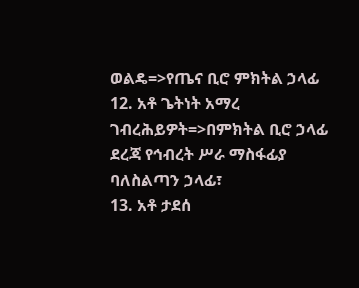ወልዴ=>የጤና ቢሮ ምክትል ኃላፊ
12. አቶ ጌትነት አማረ ገብረሕይዎት=>በምክትል ቢሮ ኃላፊ ደረጃ የኅብረት ሥራ ማስፋፊያ ባለስልጣን ኃላፊ፣
13. አቶ ታደሰ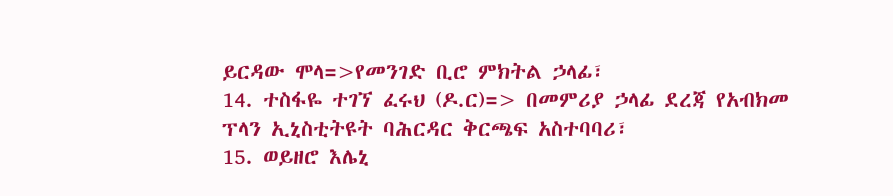ይርዳው ሞላ=>የመንገድ ቢሮ ምክትል ኃላፊ፣
14. ተስፋዬ ተገኘ ፈሩህ (ዶ.ር)=> በመምሪያ ኃላፊ ደረጃ የአብክመ ፕላን ኢኒስቲትዩት ባሕርዳር ቅርጫፍ አስተባባሪ፣
15. ወይዘሮ እሌኒ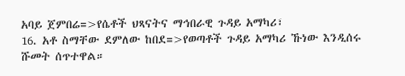አባይ ጀምበሬ=>የሴቶች ህጻናትና ማኅበራዊ ጉዳይ አማካሪ፣
16. አቶ ስማቸው ደምለው ከበደ=>የወጣቶች ጉዳይ አማካሪ ኹነው እንዲሰሩ ሹመት ሰጥተዋል።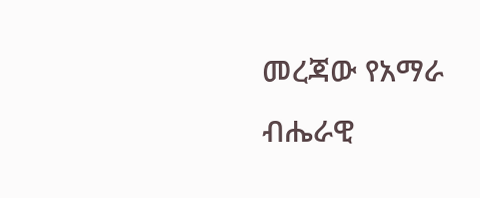መረጃው የአማራ ብሔራዊ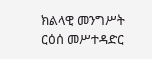ክልላዊ መንግሥት ርዕሰ መሥተዳድር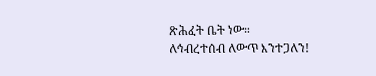ጽሕፈት ቤት ነው።
ለኅብረተሰብ ለውጥ እንተጋለን!